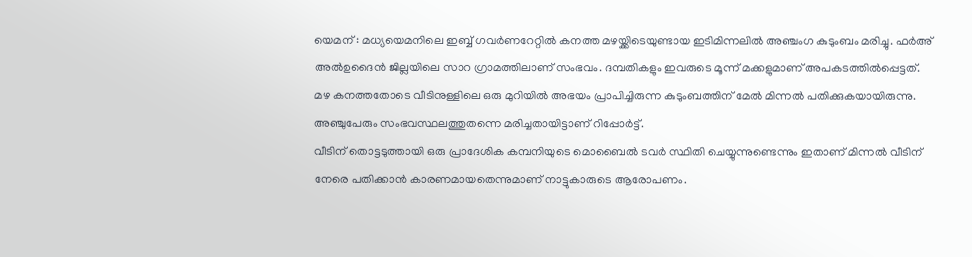യെമന് : മധ്യയെമനിലെ ഇബ്ബ് ഗവർണറേറ്റിൽ കനത്ത മഴയ്ക്കിടെയുണ്ടായ ഇടിമിന്നലിൽ അഞ്ചംഗ കുടുംബം മരിച്ചു. ഫർഅ് അൽഉദൈൻ ജില്ലയിലെ സാറ ഗ്രാമത്തിലാണ് സംഭവം. ദമ്പതികളും ഇവരുടെ മൂന്ന് മക്കളുമാണ് അപകടത്തിൽപ്പെട്ടത്. മഴ കനത്തതോടെ വീടിനുള്ളിലെ ഒരു മുറിയിൽ അഭയം പ്രാപിച്ചിരുന്ന കുടുംബത്തിന് മേൽ മിന്നൽ പതിക്കുകയായിരുന്നു. അഞ്ചുപേരും സംഭവസ്ഥലത്തുതന്നെ മരിച്ചതായിട്ടാണ് റിപ്പോർട്ട്.
വീടിന് തൊട്ടടുത്തായി ഒരു പ്രാദേശിക കമ്പനിയുടെ മൊബൈൽ ടവർ സ്ഥിതി ചെയ്യുന്നുണ്ടെന്നും ഇതാണ് മിന്നൽ വീടിന് നേരെ പതിക്കാൻ കാരണമായതെന്നുമാണ് നാട്ടുകാരുടെ ആരോപണം.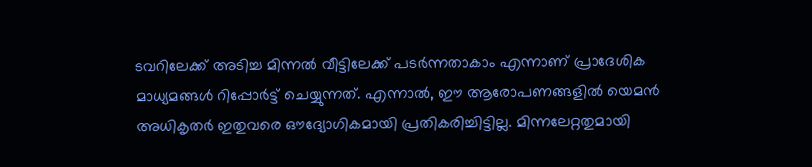ടവറിലേക്ക് അടിച്ച മിന്നൽ വീട്ടിലേക്ക് പടർന്നതാകാം എന്നാണ് പ്രാദേശിക മാധ്യമങ്ങൾ റിപ്പോർട്ട് ചെയ്യുന്നത്. എന്നാൽ, ഈ ആരോപണങ്ങളിൽ യെമൻ അധികൃതർ ഇതുവരെ ഔദ്യോഗികമായി പ്രതികരിച്ചിട്ടില്ല. മിന്നലേറ്റതുമായി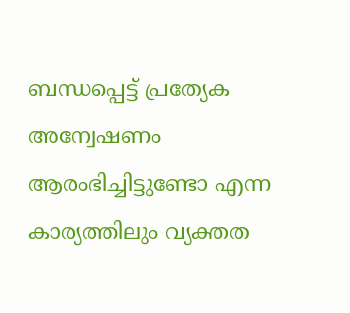ബന്ധപ്പെട്ട് പ്രത്യേക അന്വേഷണം ആരംഭിച്ചിട്ടുണ്ടോ എന്ന കാര്യത്തിലും വ്യക്തത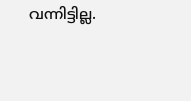വന്നിട്ടില്ല.